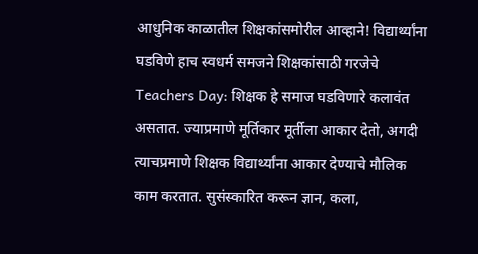आधुनिक काळातील शिक्षकांसमोरील आव्हाने! विद्यार्थ्यांना घडविणे हाच स्वधर्म समजने शिक्षकांसाठी गरजेचे
Teachers Day: शिक्षक हे समाज घडविणारे कलावंत असतात. ज्याप्रमाणे मूर्तिकार मूर्तीला आकार देतो, अगदी त्याचप्रमाणे शिक्षक विद्यार्थ्यांना आकार देण्याचे मौलिक काम करतात. सुसंस्कारित करून ज्ञान, कला,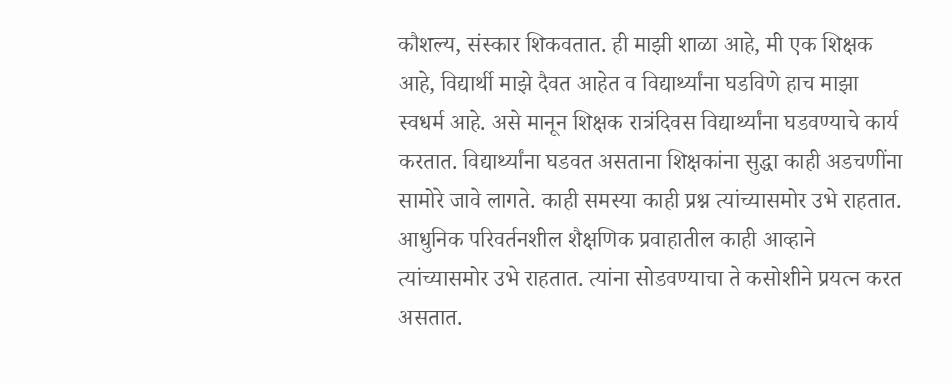कौशल्य, संस्कार शिकवतात. ही माझी शाळा आहे, मी एक शिक्षक आहे, विद्यार्थी माझे दैवत आहेत व विद्यार्थ्यांना घडविणे हाच माझा स्वधर्म आहे. असे मानून शिक्षक रात्रंदिवस विद्यार्थ्यांना घडवण्याचे कार्य करतात. विद्यार्थ्यांना घडवत असताना शिक्षकांना सुद्धा काही अडचणींना सामोरे जावे लागते. काही समस्या काही प्रश्न त्यांच्यासमोर उभे राहतात. आधुनिक परिवर्तनशील शैक्षणिक प्रवाहातील काही आव्हाने त्यांच्यासमोर उभे राहतात. त्यांना सोडवण्याचा ते कसोशीने प्रयत्न करत असतात.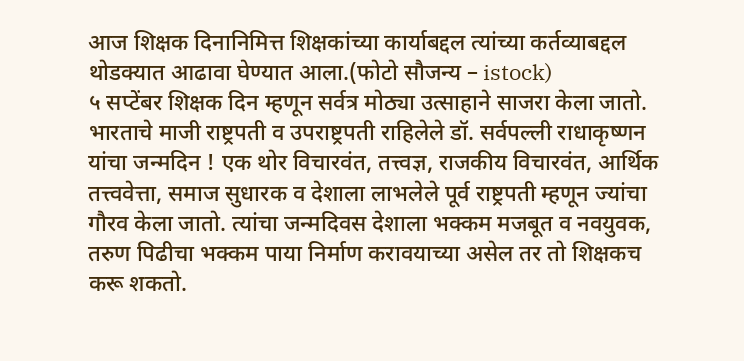आज शिक्षक दिनानिमित्त शिक्षकांच्या कार्याबद्दल त्यांच्या कर्तव्याबद्दल थोडक्यात आढावा घेण्यात आला.(फोटो सौजन्य – istock)
५ सप्टेंबर शिक्षक दिन म्हणून सर्वत्र मोठ्या उत्साहाने साजरा केला जातो. भारताचे माजी राष्ट्रपती व उपराष्ट्रपती राहिलेले डॉ. सर्वपल्ली राधाकृष्णन यांचा जन्मदिन ! एक थोर विचारवंत, तत्त्वज्ञ, राजकीय विचारवंत, आर्थिक तत्त्ववेत्ता, समाज सुधारक व देशाला लाभलेले पूर्व राष्ट्रपती म्हणून ज्यांचा गौरव केला जातो. त्यांचा जन्मदिवस देशाला भक्कम मजबूत व नवयुवक, तरुण पिढीचा भक्कम पाया निर्माण करावयाच्या असेल तर तो शिक्षकच करू शकतो.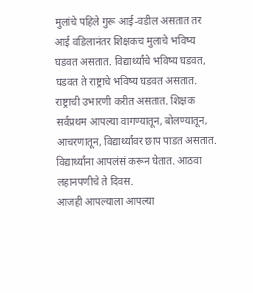मुलांचे पहिले गुरू आई-वडील असतात तर आई वडिलानंतर शिक्षकच मुलाचे भविष्य घडवत असतात. विद्यार्थ्यांचे भविष्य घडवत, घडवत ते राष्ट्राचे भविष्य घडवत असतात. राष्ट्राची उभारणी करीत असतात. शिक्षक सर्वप्रथम आपल्या वागण्यातून, बोलण्यातून, आचरणातून, विद्यार्थ्यांवर छाप पाडत असतात. विद्यार्थ्यांना आपलंसं करून घेतात. आठवा लहानपणीचे ते दिवस.
आजही आपल्याला आपल्या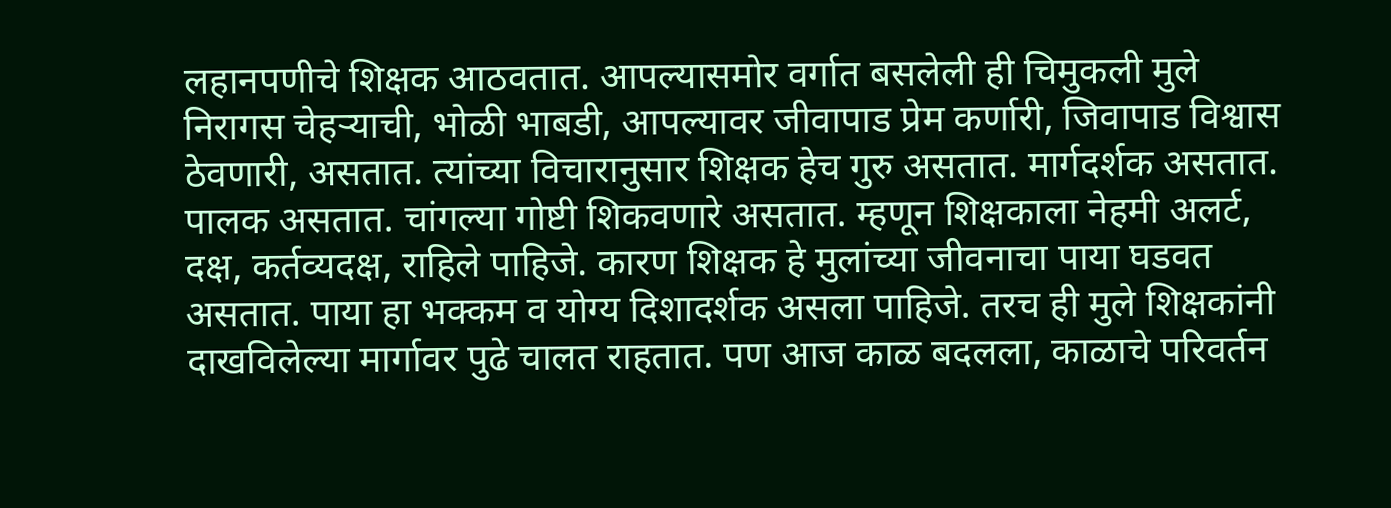लहानपणीचे शिक्षक आठवतात. आपल्यासमोर वर्गात बसलेली ही चिमुकली मुले निरागस चेहऱ्याची, भोळी भाबडी, आपल्यावर जीवापाड प्रेम कर्णारी, जिवापाड विश्वास ठेवणारी, असतात. त्यांच्या विचारानुसार शिक्षक हेच गुरु असतात. मार्गदर्शक असतात. पालक असतात. चांगल्या गोष्टी शिकवणारे असतात. म्हणून शिक्षकाला नेहमी अलर्ट, दक्ष, कर्तव्यदक्ष, राहिले पाहिजे. कारण शिक्षक हे मुलांच्या जीवनाचा पाया घडवत असतात. पाया हा भक्कम व योग्य दिशादर्शक असला पाहिजे. तरच ही मुले शिक्षकांनी दाखविलेल्या मार्गावर पुढे चालत राहतात. पण आज काळ बदलला, काळाचे परिवर्तन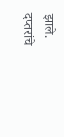झाले.
दप्तरांचे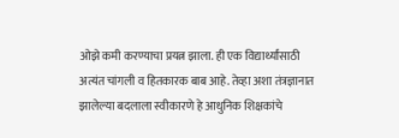ओझे कमी करण्याचा प्रयत्न झाला. ही एक विद्यार्थ्यांसाठी अत्यंत चांगली व हितकारक बाब आहे. तेव्हा अशा तंत्रज्ञानात झालेल्या बदलाला स्वीकारणे हे आधुनिक शिक्षकांचे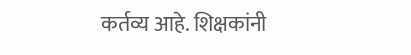कर्तव्य आहे. शिक्षकांनी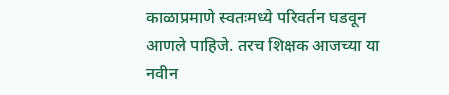काळाप्रमाणे स्वतःमध्ये परिवर्तन घडवून आणले पाहिजे. तरच शिक्षक आजच्या या नवीन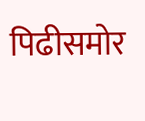पिढीसमोर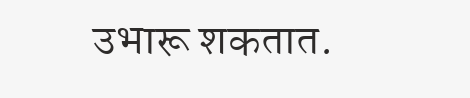उभारू शकतात.